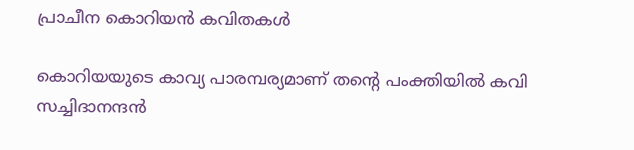പ്രാചീന കൊറിയന്‍ കവിതകള്‍

കൊറിയയുടെ കാവ്യ പാരമ്പര്യമാണ് തന്റെ പംക്തിയിൽ കവി സച്ചിദാനന്ദൻ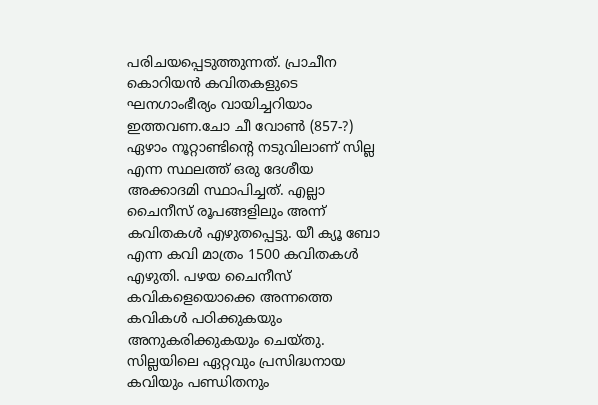പരിചയപ്പെടുത്തുന്നത്. പ്രാചീന കൊറിയൻ കവിതകളുടെ ഘനഗാംഭീര്യം വായിച്ചറിയാം ഇത്തവണ.ചോ ചീ വോണ്‍ (857-?) ഏഴാം നൂറ്റാണ്ടിന്റെ നടുവിലാണ് സില്ല എന്ന സ്ഥലത്ത് ഒരു ദേശീയ അക്കാദമി സ്ഥാപിച്ചത്. എല്ലാ ചൈനീസ് രൂപങ്ങളിലും അന്ന് കവിതകള്‍ എഴുതപ്പെട്ടു. യീ ക്യൂ ബോ എന്ന കവി മാത്രം 1500 കവിതകള്‍ എഴുതി. പഴയ ചൈനീസ് കവികളെയൊക്കെ അന്നത്തെ കവികള്‍ പഠിക്കുകയും അനുകരിക്കുകയും ചെയ്തു. സില്ലയിലെ ഏറ്റവും പ്രസിദ്ധനായ കവിയും പണ്ഡിതനും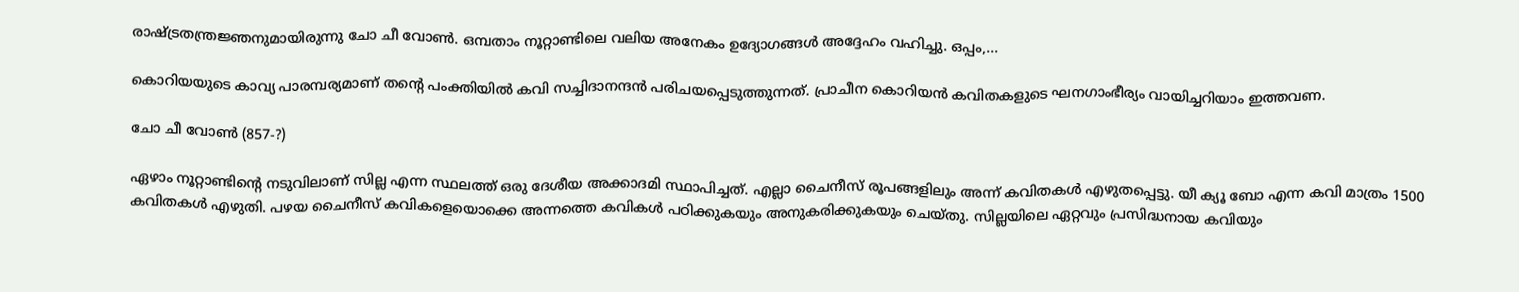രാഷ്ട്രതന്ത്രജ്ഞനുമായിരുന്നു ചോ ചീ വോണ്‍. ഒമ്പതാം നൂറ്റാണ്ടിലെ വലിയ അനേകം ഉദ്യോഗങ്ങള്‍ അദ്ദേഹം വഹിച്ചു. ഒപ്പം,...

കൊറിയയുടെ കാവ്യ പാരമ്പര്യമാണ് തന്റെ പംക്തിയിൽ കവി സച്ചിദാനന്ദൻ പരിചയപ്പെടുത്തുന്നത്. പ്രാചീന കൊറിയൻ കവിതകളുടെ ഘനഗാംഭീര്യം വായിച്ചറിയാം ഇത്തവണ.

ചോ ചീ വോണ്‍ (857-?)

ഏഴാം നൂറ്റാണ്ടിന്റെ നടുവിലാണ് സില്ല എന്ന സ്ഥലത്ത് ഒരു ദേശീയ അക്കാദമി സ്ഥാപിച്ചത്. എല്ലാ ചൈനീസ് രൂപങ്ങളിലും അന്ന് കവിതകള്‍ എഴുതപ്പെട്ടു. യീ ക്യൂ ബോ എന്ന കവി മാത്രം 1500 കവിതകള്‍ എഴുതി. പഴയ ചൈനീസ് കവികളെയൊക്കെ അന്നത്തെ കവികള്‍ പഠിക്കുകയും അനുകരിക്കുകയും ചെയ്തു. സില്ലയിലെ ഏറ്റവും പ്രസിദ്ധനായ കവിയും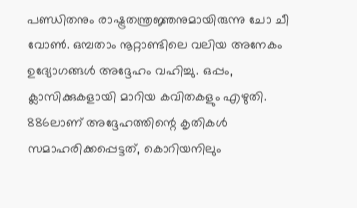പണ്ഡിതനും രാഷ്ട്രതന്ത്രജ്ഞനുമായിരുന്നു ചോ ചീ വോണ്‍. ഒമ്പതാം നൂറ്റാണ്ടിലെ വലിയ അനേകം ഉദ്യോഗങ്ങള്‍ അദ്ദേഹം വഹിച്ചു. ഒപ്പം, ക്ലാസിക്കുകളായി മാറിയ കവിതകളും എഴുതി. 886ലാണ് അദ്ദേഹത്തിന്റെ കൃതികള്‍ സമാഹരിക്കപ്പെട്ടത്, കൊറിയനിലും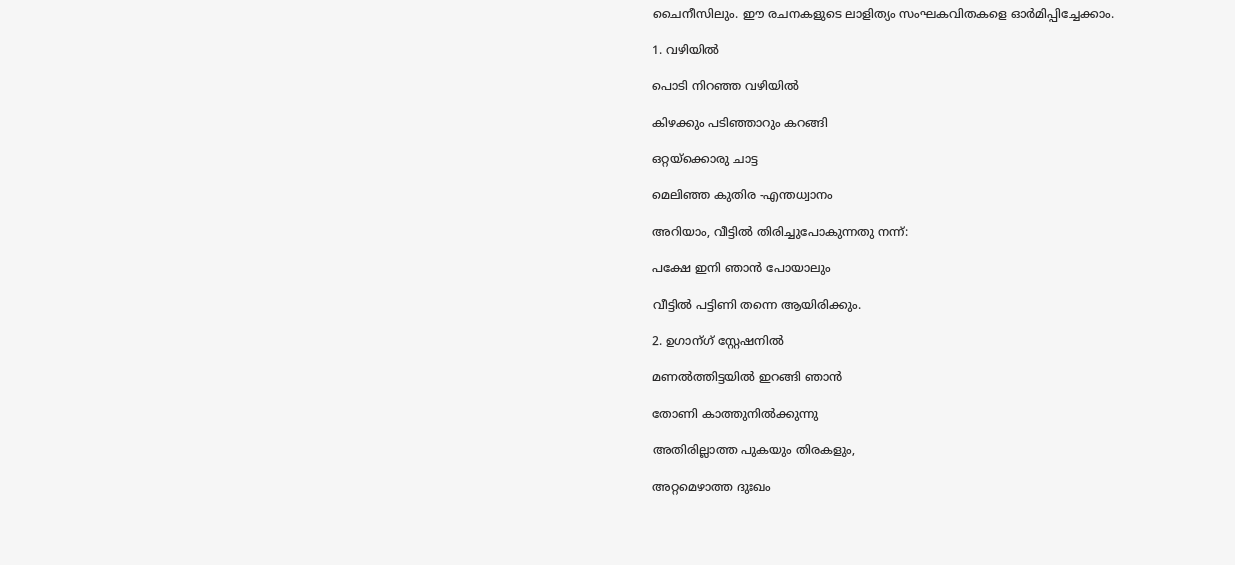ചൈനീസിലും. ഈ രചനകളുടെ ലാളിത്യം സംഘകവിതകളെ ഓർമിപ്പിച്ചേക്കാം.

1. വഴിയില്‍

പൊടി നിറഞ്ഞ വഴിയില്‍

കിഴക്കും പടിഞ്ഞാറും കറങ്ങി

ഒറ്റയ്ക്കൊരു ചാട്ട

മെലിഞ്ഞ കുതിര -എന്തധ്വാനം

അറിയാം, വീട്ടില്‍ തിരിച്ചുപോകുന്നതു നന്ന്:

പക്ഷേ ഇനി ഞാന്‍ പോയാലും

വീട്ടില്‍ പട്ടിണി തന്നെ ആയിരിക്കും.

2. ഉഗാന്ഗ് സ്റ്റേഷനില്‍

മണല്‍ത്തിട്ടയില്‍ ഇറങ്ങി ഞാന്‍

തോണി കാത്തുനില്‍ക്കുന്നു

അതിരില്ലാത്ത പുകയും തിരകളും,

അറ്റമെഴാത്ത ദുഃഖം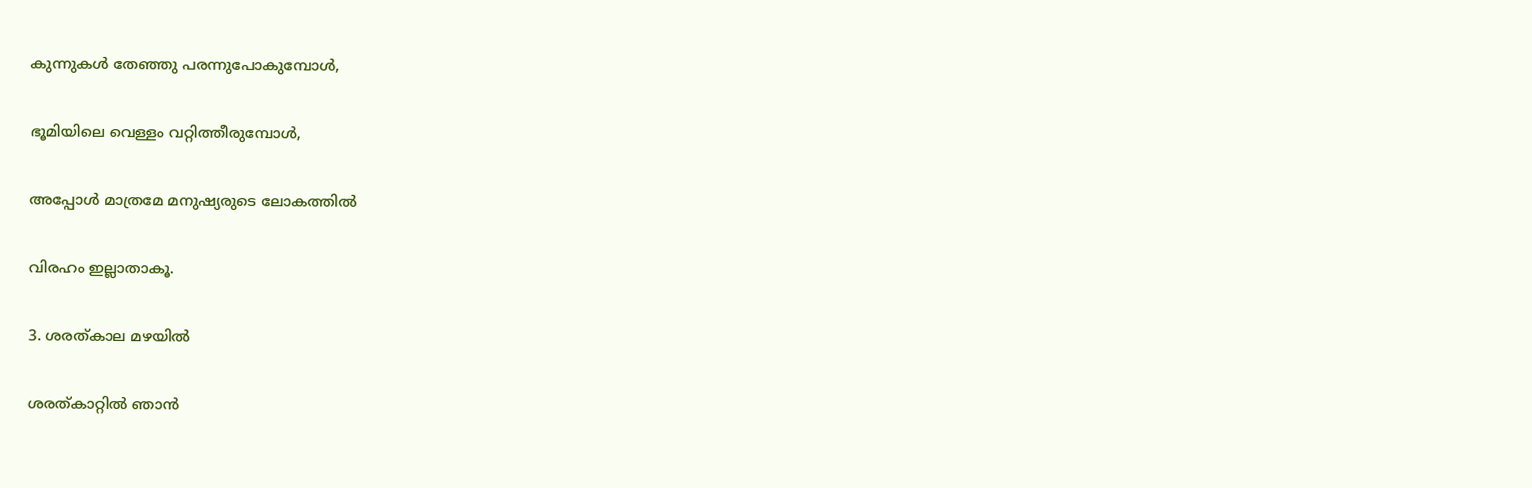കുന്നുകള്‍ തേഞ്ഞു പരന്നുപോകുമ്പോള്‍,

ഭൂമിയിലെ വെള്ളം വറ്റിത്തീരുമ്പോള്‍,

അപ്പോള്‍ മാത്രമേ മനുഷ്യരുടെ ലോകത്തില്‍

വിരഹം ഇല്ലാതാകൂ.

3. ശരത്കാല മഴയില്‍

ശരത്കാറ്റില്‍ ഞാന്‍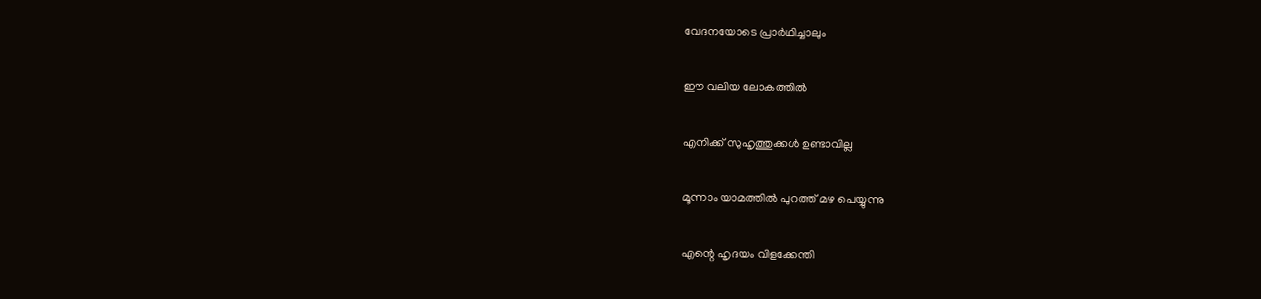വേദനയോടെ പ്രാർഥിച്ചാലും

ഈ വലിയ ലോകത്തില്‍

എനിക്ക് സുഹൃത്തുക്കള്‍ ഉണ്ടാവില്ല

മൂന്നാം യാമത്തില്‍ പുറത്ത് മഴ പെയ്യുന്നു

എന്റെ ഹൃദയം വിളക്കേന്തി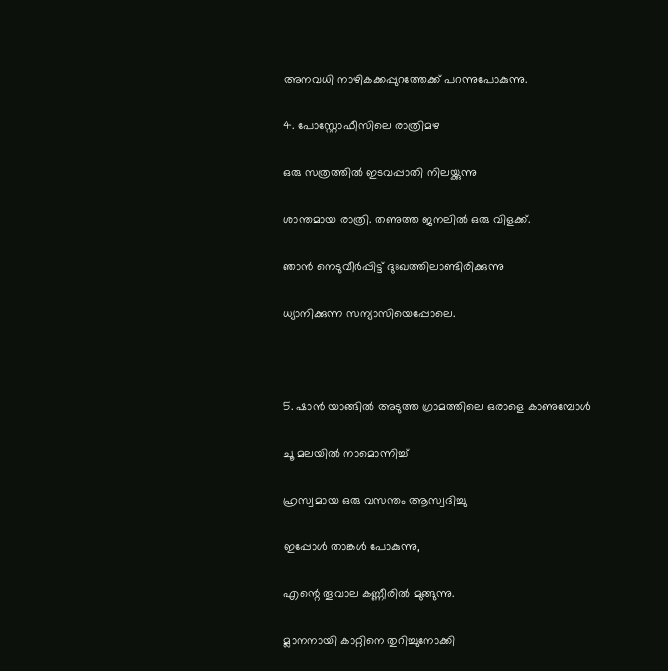അനവധി നാഴികക്കപ്പുറത്തേക്ക് പറന്നുപോകുന്നു.

4. പോസ്റ്റോഫീസിലെ രാത്രിമഴ

ഒരു സത്രത്തില്‍ ഇടവപ്പാതി നിലയ്ക്കുന്നു

ശാന്തമായ രാത്രി. തണുത്ത ജനലില്‍ ഒരു വിളക്ക്.

ഞാന്‍ നെടുവീര്‍പ്പിട്ട് ദുഃഖത്തിലാണ്ടിരിക്കുന്നു

ധ്യാനിക്കുന്ന സന്യാസിയെപ്പോലെ.



5. ഷാന്‍ യാങ്ങില്‍ അടുത്ത ഗ്രാമത്തിലെ ഒരാളെ കാണുമ്പോള്‍

ചൂ മലയില്‍ നാമൊന്നിച്ച്

ഹ്രസ്വമായ ഒരു വസന്തം ആസ്വദിച്ചു

ഇപ്പോള്‍ താങ്കള്‍ പോകുന്നു,

എന്റെ തൂവാല കണ്ണീരില്‍ മുങ്ങുന്നു.

മ്ലാനനായി കാറ്റിനെ തുറിച്ചുനോക്കി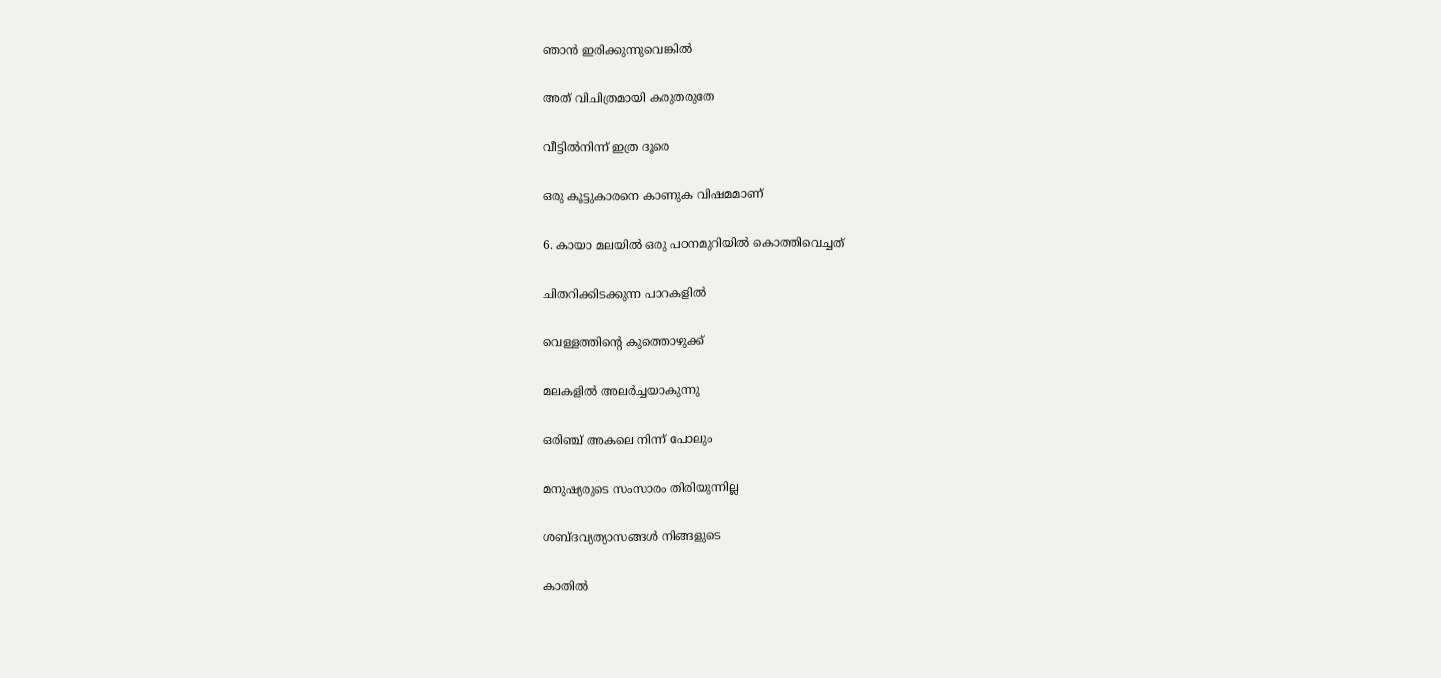ഞാന്‍ ഇരിക്കുന്നുവെങ്കില്‍

അത് വിചിത്രമായി കരുതരുതേ

വീട്ടില്‍നിന്ന് ഇത്ര ദൂരെ

ഒരു കൂട്ടുകാരനെ കാണുക വിഷമമാണ്

6. കായാ മലയില്‍ ഒരു പഠനമുറിയില്‍ കൊത്തിവെച്ചത്

ചിതറിക്കിടക്കുന്ന പാറകളില്‍

വെള്ളത്തിന്റെ കുത്തൊഴുക്ക്

മലകളില്‍ അലര്‍ച്ചയാകുന്നു

ഒരിഞ്ച് അകലെ നിന്ന് പോലും

മനുഷ്യരുടെ സംസാരം തിരിയുന്നില്ല

ശബ്ദവ്യത്യാസങ്ങള്‍ നിങ്ങളുടെ

കാതില്‍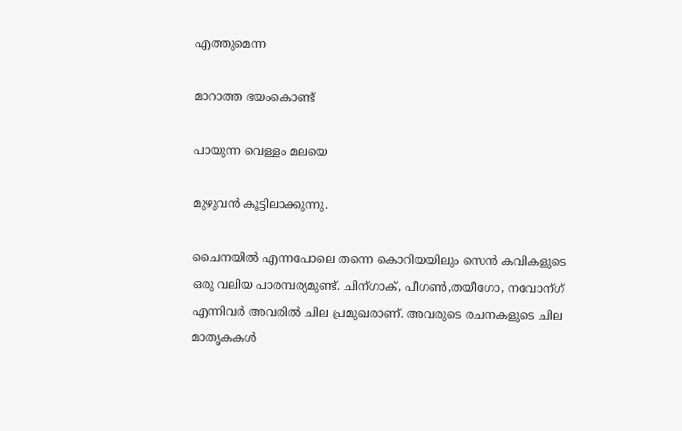എത്തുമെന്ന

മാറാത്ത ഭയംകൊണ്ട്

പായുന്ന വെള്ളം മലയെ

മുഴുവന്‍ കൂട്ടിലാക്കുന്നു.

ചൈനയില്‍ എന്നപോലെ തന്നെ കൊറിയയിലും സെന്‍ കവികളുടെ ഒരു വലിയ പാരമ്പര്യമുണ്ട്. ചിന്ഗാക്, പീഗണ്‍,തയീഗോ, നവോന്ഗ് എന്നിവര്‍ അവരില്‍ ചില പ്രമുഖരാണ്. അവരുടെ രചനകളുടെ ചില മാതൃകകള്‍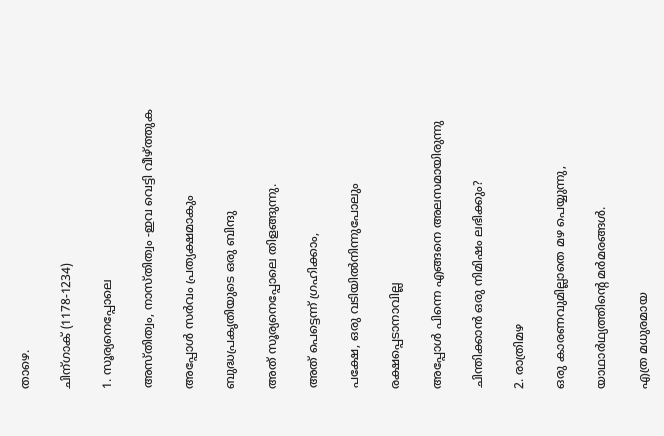താഴെ.

ചിന്ഗാക് (1178-1234)

1. സൂര്യനെപ്പോലെ

അസ്തിത്വം, നാസ്തിത്വം -ഇവ വെട്ടി വീഴ്ത്തുക

അപ്പോള്‍ സർവം പ്രത്യക്ഷമാകും

ബുദ്ധപ്രകൃതിയുടെ ഒരു ബിന്ദു

അത് സൂര്യനെപ്പോലെ തിളങ്ങുന്നു.

അത് പെട്ടെന്ന് ഗ്രഹിക്കാം,

പക്ഷേ, ഒരു വടിയില്‍നിന്നുപോലും

രക്ഷപ്പെടാനാവില്ല

അപ്പോള്‍ പിന്നെ എങ്ങനെ അലസമായിരുന്നു

ചിന്തിക്കാന്‍ ഒരു നിമിഷം ലഭിക്കും?

2. രാത്രിമഴ

ഒരു കാരണവുമില്ലാതെ മഴ പെയ്യുന്നു,

യാഥാർഥ്യത്തിന്റെ മർമരങ്ങള്‍.

എത്ര മധുരമായ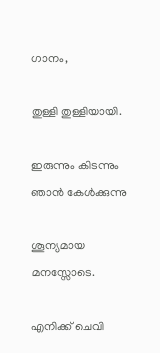ഗാനം,

തുള്ളി തുള്ളിയായി.

ഇരുന്നും കിടന്നും ഞാന്‍ കേള്‍ക്കുന്നു

ശൂന്യമായ മനസ്സോടെ.

എനിക്ക് ചെവി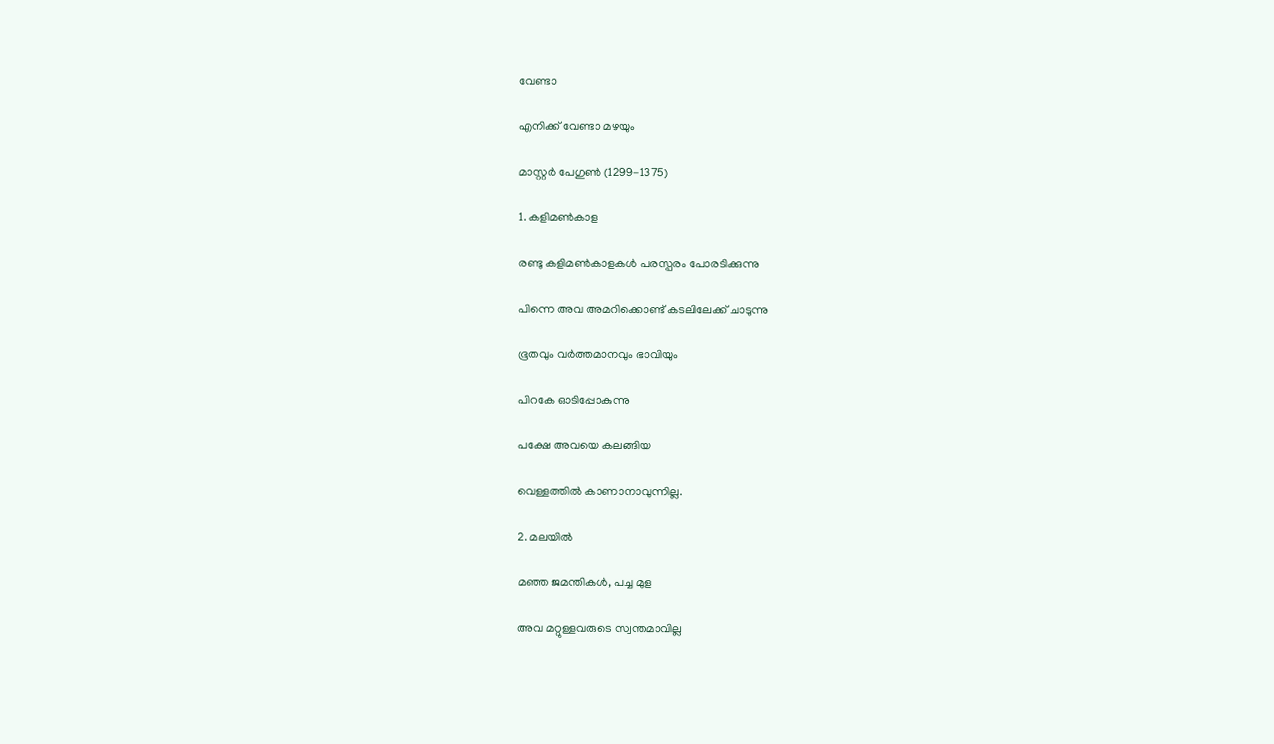വേണ്ടാ

എനിക്ക് വേണ്ടാ മഴയും

മാസ്റ്റര്‍ പേഗുണ്‍ (1299-1375)

1. കളിമണ്‍കാള

രണ്ടു കളിമണ്‍കാളകള്‍ പരസ്പരം പോരടിക്കുന്നു

പിന്നെ അവ അമറിക്കൊണ്ട് കടലിലേക്ക് ചാടുന്നു

ഭൂതവും വര്‍ത്തമാനവും ഭാവിയും

പിറകേ ഓടിപ്പോകുന്നു

പക്ഷേ അവയെ കലങ്ങിയ

വെള്ളത്തില്‍ കാണാനാവുന്നില്ല.

2. മലയില്‍

മഞ്ഞ ജമന്തികള്‍, പച്ച മുള

അവ മറ്റുള്ളവരുടെ സ്വന്തമാവില്ല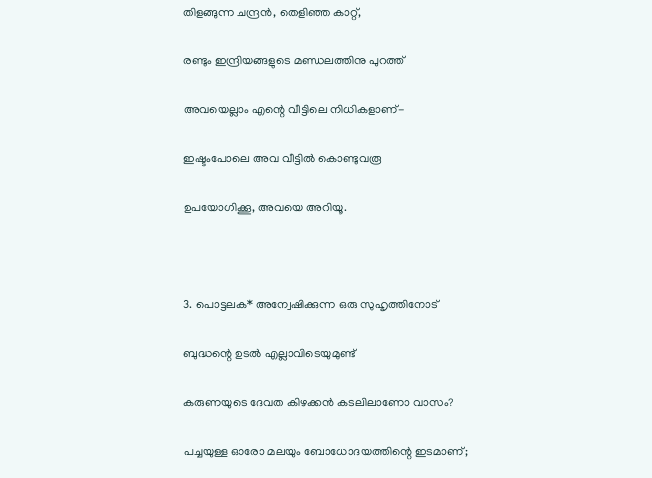തിളങ്ങുന്ന ചന്ദ്രന്‍, തെളിഞ്ഞ കാറ്റ്,

രണ്ടും ഇന്ദ്രിയങ്ങളുടെ മണ്ഡലത്തിനു പുറത്ത്

അവയെല്ലാം എന്റെ വീട്ടിലെ നിധികളാണ്-

ഇഷ്ടംപോലെ അവ വീട്ടില്‍ കൊണ്ടുവരൂ

ഉപയോഗിക്കൂ, അവയെ അറിയൂ.



3. പൊട്ടലക* അന്വേഷിക്കുന്ന ഒരു സുഹൃത്തിനോട്

ബുദ്ധന്റെ ഉടല്‍ എല്ലാവിടെയുമുണ്ട്

കരുണയുടെ ദേവത കിഴക്കന്‍ കടലിലാണോ വാസം?

പച്ചയുള്ള ഓരോ മലയും ബോധോദയത്തിന്റെ ഇടമാണ്;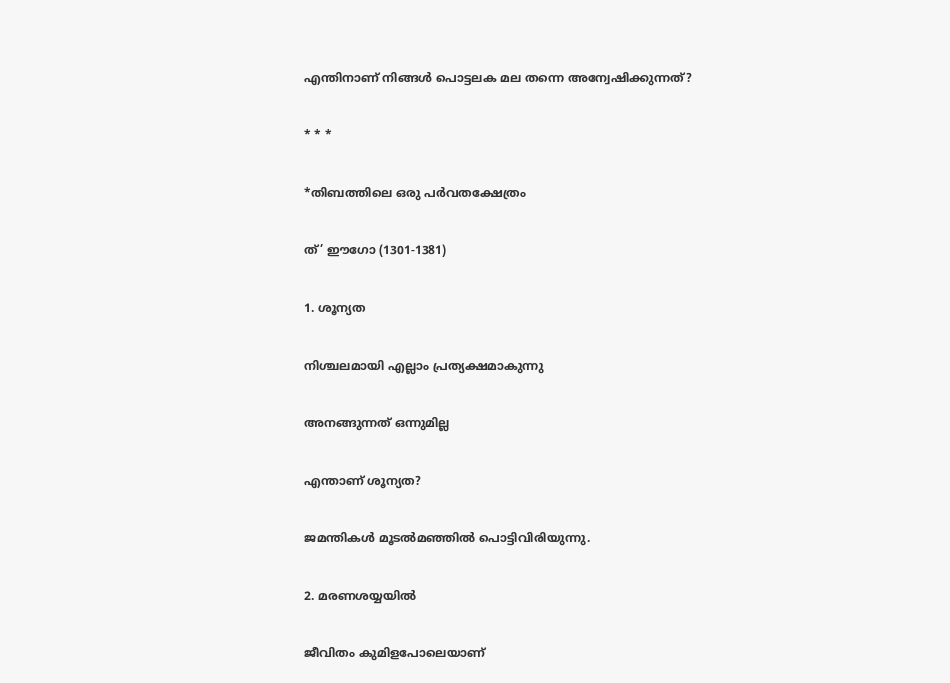എന്തിനാണ് നിങ്ങള്‍ പൊട്ടലക മല തന്നെ അന്വേഷിക്കുന്നത്?

* * *

*തിബത്തിലെ ഒരു പർവതക്ഷേത്രം

ത്’ ഈഗോ (1301-1381)

1. ശൂന്യത

നിശ്ചലമായി എല്ലാം പ്രത്യക്ഷമാകുന്നു

അനങ്ങുന്നത് ഒന്നുമില്ല

എന്താണ് ശൂന്യത?

ജമന്തികള്‍ മൂടല്‍മഞ്ഞില്‍ പൊട്ടിവിരിയുന്നു.

2. മരണശയ്യയില്‍

ജീവിതം കുമിളപോലെയാണ്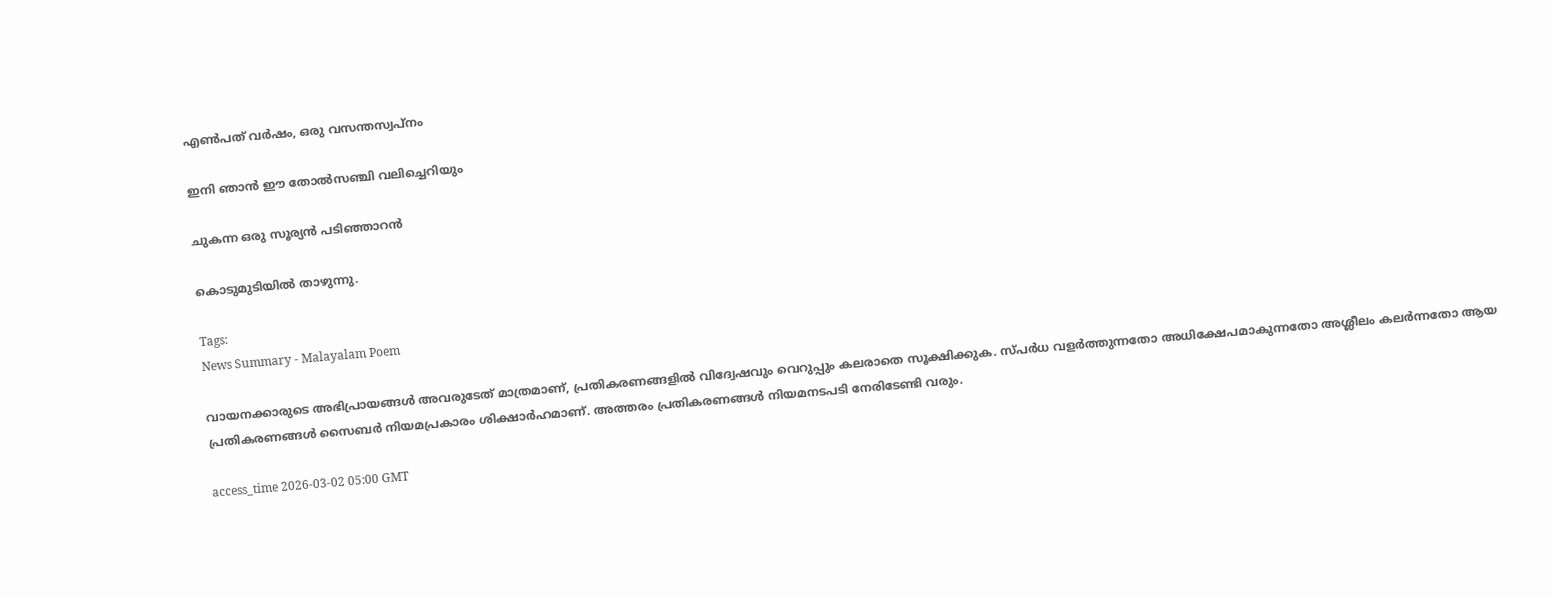എണ്‍പത് വര്‍ഷം, ഒരു വസന്തസ്വപ്നം

ഇനി ഞാന്‍ ഈ തോല്‍സഞ്ചി വലിച്ചെറിയും

ചുകന്ന ഒരു സൂര്യന്‍ പടിഞ്ഞാറന്‍

കൊടുമുടിയില്‍ താഴുന്നു.

Tags:
News Summary - Malayalam Poem

വായനക്കാരുടെ അഭിപ്രായങ്ങള്‍ അവരുടേത് മാത്രമാണ്, പ്രതികരണങ്ങളിൽ വിദ്വേഷവും വെറുപ്പും കലരാതെ സൂക്ഷിക്കുക. സ്പർധ വളർത്തുന്നതോ അധിക്ഷേപമാകുന്നതോ അശ്ലീലം കലർന്നതോ ആയ പ്രതികരണങ്ങൾ സൈബർ നിയമപ്രകാരം ശിക്ഷാർഹമാണ്. അത്തരം പ്രതികരണങ്ങൾ നിയമനടപടി നേരിടേണ്ടി വരും.

access_time 2026-03-02 05:00 GMT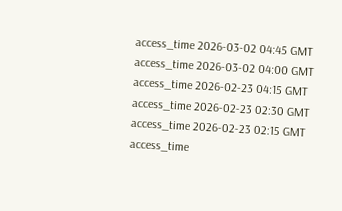access_time 2026-03-02 04:45 GMT
access_time 2026-03-02 04:00 GMT
access_time 2026-02-23 04:15 GMT
access_time 2026-02-23 02:30 GMT
access_time 2026-02-23 02:15 GMT
access_time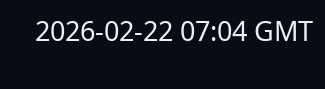2026-02-22 07:04 GMT